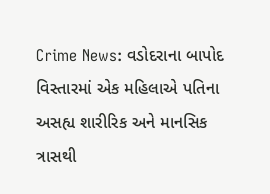Crime News: વડોદરાના બાપોદ વિસ્તારમાં એક મહિલાએ પતિના અસહ્ય શારીરિક અને માનસિક ત્રાસથી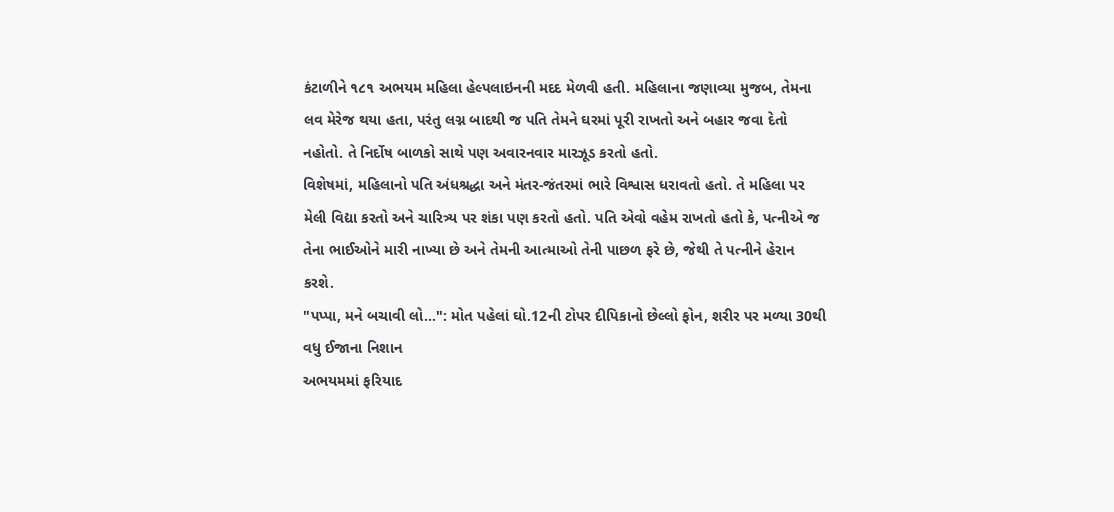કંટાળીને ૧૮૧ અભયમ મહિલા હેલ્પલાઇનની મદદ મેળવી હતી. મહિલાના જણાવ્યા મુજબ, તેમના લવ મેરેજ થયા હતા, પરંતુ લગ્ન બાદથી જ પતિ તેમને ઘરમાં પૂરી રાખતો અને બહાર જવા દેતો નહોતો. તે નિર્દોષ બાળકો સાથે પણ અવારનવાર મારઝૂડ કરતો હતો.
વિશેષમાં, મહિલાનો પતિ અંધશ્રદ્ધા અને મંતર-જંતરમાં ભારે વિશ્વાસ ધરાવતો હતો. તે મહિલા પર મેલી વિદ્યા કરતો અને ચારિત્ર્ય પર શંકા પણ કરતો હતો. પતિ એવો વહેમ રાખતો હતો કે, પત્નીએ જ તેના ભાઈઓને મારી નાખ્યા છે અને તેમની આત્માઓ તેની પાછળ ફરે છે, જેથી તે પત્નીને હેરાન કરશે.
"પપ્પા, મને બચાવી લો...": મોત પહેલાં ઘો.12ની ટોપર દીપિકાનો છેલ્લો ફોન, શરીર પર મળ્યા 30થી વધુ ઈજાના નિશાન
અભયમમાં ફરિયાદ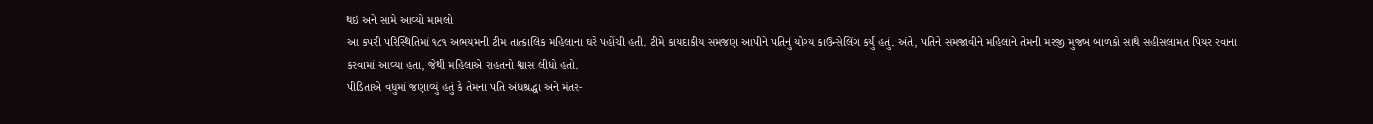થઇ અને સામે આવ્યો મામલો
આ કપરી પરિસ્થિતિમાં ૧૮૧ અભયમની ટીમ તાત્કાલિક મહિલાના ઘરે પહોંચી હતી. ટીમે કાયદાકીય સમજણ આપીને પતિનું યોગ્ય કાઉન્સેલિંગ કર્યું હતું. અંતે, પતિને સમજાવીને મહિલાને તેમની મરજી મુજબ બાળકો સાથે સહીસલામત પિયર રવાના કરવામાં આવ્યા હતા, જેથી મહિલાએ રાહતનો શ્વાસ લીધો હતો.
પીડિતાએ વધુમાં જણાવ્યું હતું કે તેમના પતિ અંધશ્રદ્ધા અને મંતર-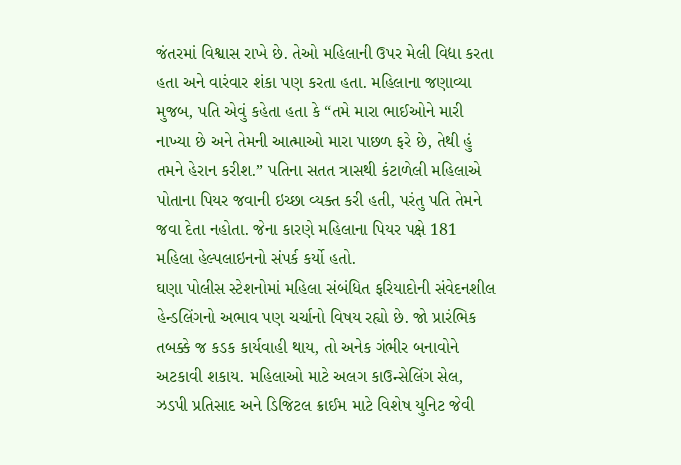જંતરમાં વિશ્વાસ રાખે છે. તેઓ મહિલાની ઉપર મેલી વિદ્યા કરતા હતા અને વારંવાર શંકા પણ કરતા હતા. મહિલાના જણાવ્યા મુજબ, પતિ એવું કહેતા હતા કે “તમે મારા ભાઈઓને મારી નાખ્યા છે અને તેમની આત્માઓ મારા પાછળ ફરે છે, તેથી હું તમને હેરાન કરીશ.” પતિના સતત ત્રાસથી કંટાળેલી મહિલાએ પોતાના પિયર જવાની ઇચ્છા વ્યક્ત કરી હતી, પરંતુ પતિ તેમને જવા દેતા નહોતા. જેના કારણે મહિલાના પિયર પક્ષે 181 મહિલા હેલ્પલાઇનનો સંપર્ક કર્યો હતો.
ઘણા પોલીસ સ્ટેશનોમાં મહિલા સંબંધિત ફરિયાદોની સંવેદનશીલ હેન્ડલિંગનો અભાવ પણ ચર્ચાનો વિષય રહ્યો છે. જો પ્રારંભિક તબક્કે જ કડક કાર્યવાહી થાય, તો અનેક ગંભીર બનાવોને અટકાવી શકાય. મહિલાઓ માટે અલગ કાઉન્સેલિંગ સેલ, ઝડપી પ્રતિસાદ અને ડિજિટલ ક્રાઈમ માટે વિશેષ યુનિટ જેવી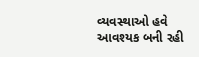વ્યવસ્થાઓ હવે આવશ્યક બની રહી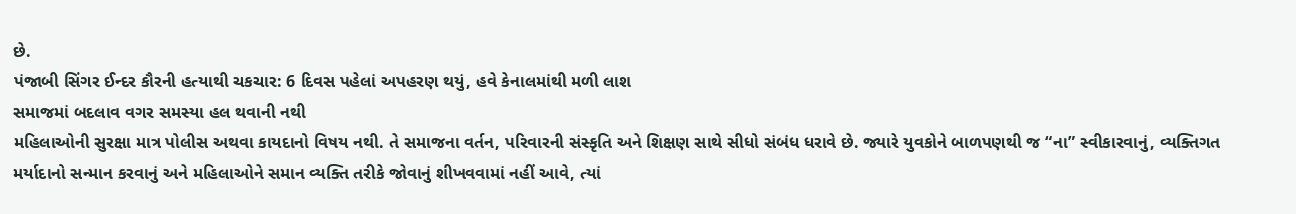છે.
પંજાબી સિંગર ઈન્દર કૌરની હત્યાથી ચકચાર: 6 દિવસ પહેલાં અપહરણ થયું, હવે કેનાલમાંથી મળી લાશ
સમાજમાં બદલાવ વગર સમસ્યા હલ થવાની નથી
મહિલાઓની સુરક્ષા માત્ર પોલીસ અથવા કાયદાનો વિષય નથી. તે સમાજના વર્તન, પરિવારની સંસ્કૃતિ અને શિક્ષણ સાથે સીધો સંબંધ ધરાવે છે. જ્યારે યુવકોને બાળપણથી જ “ના” સ્વીકારવાનું, વ્યક્તિગત મર્યાદાનો સન્માન કરવાનું અને મહિલાઓને સમાન વ્યક્તિ તરીકે જોવાનું શીખવવામાં નહીં આવે, ત્યાં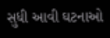સુધી આવી ઘટનાઓ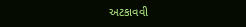અટકાવવી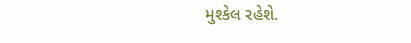મુશ્કેલ રહેશે.